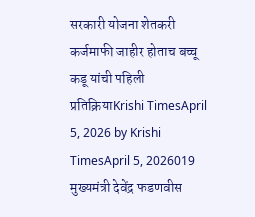सरकारी योजना शेतकरी कर्जमाफी जाहीर होताच बच्चू कडू यांची पहिली प्रतिक्रियाKrishi TimesApril 5, 2026 by Krishi TimesApril 5, 2026019 मुख्यमंत्री देवेंद्र फडणवीस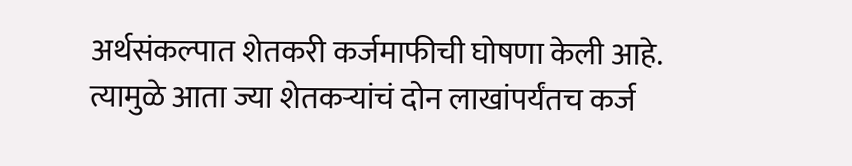अर्थसंकल्पात शेतकरी कर्जमाफीची घोषणा केली आहे. त्यामुळे आता ज्या शेतकऱ्यांचं दोन लाखांपर्यंतच कर्ज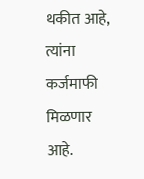थकीत आहे, त्यांना कर्जमाफी मिळणार आहे.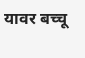यावर बच्चू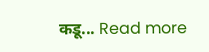कडू... Read more